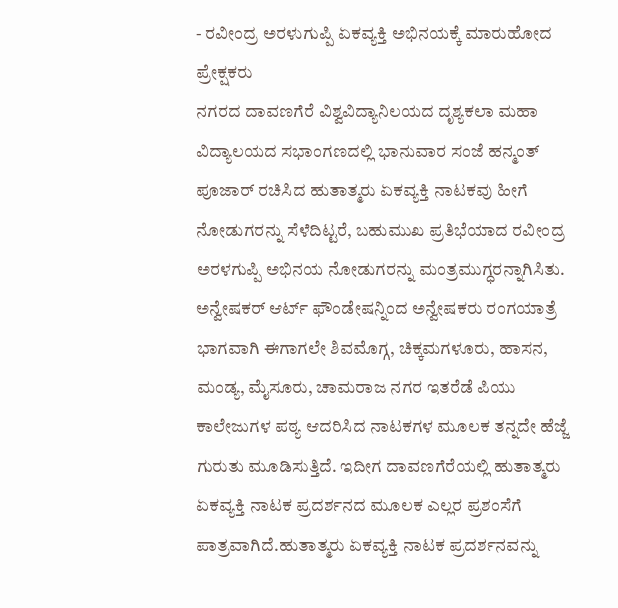- ರವೀಂದ್ರ ಅರಳುಗುಪ್ಪಿ ಏಕವ್ಯಕ್ತಿ ಅಭಿನಯಕ್ಕೆ ಮಾರುಹೋದ ಪ್ರೇಕ್ಷಕರು
ನಗರದ ದಾವಣಗೆರೆ ವಿಶ್ವವಿದ್ಯಾನಿಲಯದ ದೃಶ್ಯಕಲಾ ಮಹಾ ವಿದ್ಯಾಲಯದ ಸಭಾಂಗಣದಲ್ಲಿ ಭಾನುವಾರ ಸಂಜೆ ಹನ್ಮಂತ್ ಪೂಜಾರ್ ರಚಿಸಿದ ಹುತಾತ್ಮರು ಏಕವ್ಯಕ್ತಿ ನಾಟಕವು ಹೀಗೆ ನೋಡುಗರನ್ನು ಸೆಳೆದಿಟ್ಟರೆ, ಬಹುಮುಖ ಪ್ರತಿಭೆಯಾದ ರವೀಂದ್ರ ಅರಳಗುಪ್ಪಿ ಅಭಿನಯ ನೋಡುಗರನ್ನು ಮಂತ್ರಮುಗ್ಧರನ್ನಾಗಿಸಿತು.
ಅನ್ವೇಷಕರ್ ಆರ್ಟ್ ಫೌಂಡೇಷನ್ನಿಂದ ಅನ್ವೇಷಕರು ರಂಗಯಾತ್ರೆ ಭಾಗವಾಗಿ ಈಗಾಗಲೇ ಶಿವಮೊಗ್ಗ, ಚಿಕ್ಕಮಗಳೂರು, ಹಾಸನ, ಮಂಡ್ಯ, ಮೈಸೂರು, ಚಾಮರಾಜ ನಗರ ಇತರೆಡೆ ಪಿಯು ಕಾಲೇಜುಗಳ ಪಠ್ಯ ಆದರಿಸಿದ ನಾಟಕಗಳ ಮೂಲಕ ತನ್ನದೇ ಹೆಜ್ಜೆ ಗುರುತು ಮೂಡಿಸುತ್ತಿದೆ. ಇದೀಗ ದಾವಣಗೆರೆಯಲ್ಲಿ ಹುತಾತ್ಮರು ಏಕವ್ಯಕ್ತಿ ನಾಟಕ ಪ್ರದರ್ಶನದ ಮೂಲಕ ಎಲ್ಲರ ಪ್ರಶಂಸೆಗೆ ಪಾತ್ರವಾಗಿದೆ.ಹುತಾತ್ಮರು ಏಕವ್ಯಕ್ತಿ ನಾಟಕ ಪ್ರದರ್ಶನವನ್ನು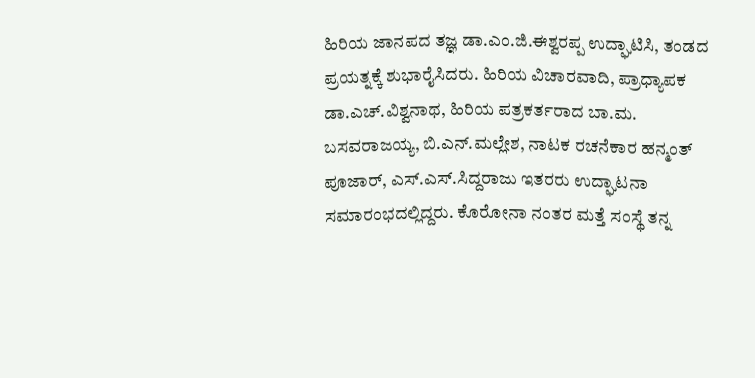ಹಿರಿಯ ಜಾನಪದ ತಜ್ಞ ಡಾ.ಎಂ.ಜಿ.ಈಶ್ವರಪ್ಪ ಉದ್ಘಾಟಿಸಿ, ತಂಡದ ಪ್ರಯತ್ನಕ್ಕೆ ಶುಭಾರೈಸಿದರು. ಹಿರಿಯ ವಿಚಾರವಾದಿ, ಪ್ರಾಧ್ಯಾಪಕ ಡಾ.ಎಚ್.ವಿಶ್ವನಾಥ, ಹಿರಿಯ ಪತ್ರಕರ್ತರಾದ ಬಾ.ಮ. ಬಸವರಾಜಯ್ಯ, ಬಿ.ಎನ್.ಮಲ್ಲೇಶ, ನಾಟಕ ರಚನೆಕಾರ ಹನ್ಮಂತ್ ಪೂಜಾರ್, ಎಸ್.ಎಸ್.ಸಿದ್ದರಾಜು ಇತರರು ಉದ್ಘಾಟನಾ ಸಮಾರಂಭದಲ್ಲಿದ್ದರು. ಕೊರೋನಾ ನಂತರ ಮತ್ತೆ ಸಂಸ್ಥೆ ತನ್ನ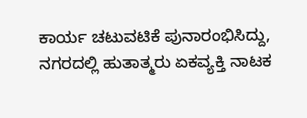ಕಾರ್ಯ ಚಟುವಟಿಕೆ ಪುನಾರಂಭಿಸಿದ್ದು, ನಗರದಲ್ಲಿ ಹುತಾತ್ಮರು ಏಕವ್ಯಕ್ತಿ ನಾಟಕ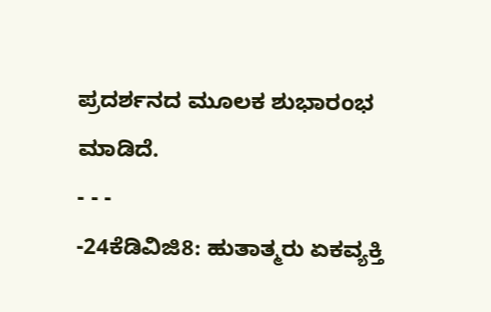ಪ್ರದರ್ಶನದ ಮೂಲಕ ಶುಭಾರಂಭ ಮಾಡಿದೆ.
- - -
-24ಕೆಡಿವಿಜಿ8: ಹುತಾತ್ಮರು ಏಕವ್ಯಕ್ತಿ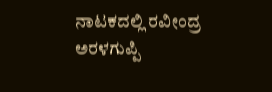ನಾಟಕದಲ್ಲಿ ರವೀಂದ್ರ ಅರಳಗುಪ್ಪಿ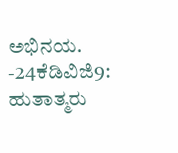ಅಭಿನಯ. -24ಕೆಡಿವಿಜಿ9: ಹುತಾತ್ಮರು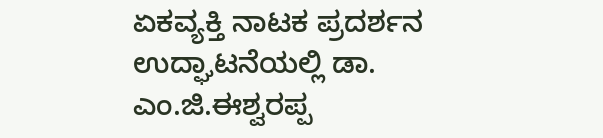ಏಕವ್ಯಕ್ತಿ ನಾಟಕ ಪ್ರದರ್ಶನ ಉದ್ಘಾಟನೆಯಲ್ಲಿ ಡಾ. ಎಂ.ಜಿ.ಈಶ್ವರಪ್ಪ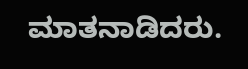ಮಾತನಾಡಿದರು.